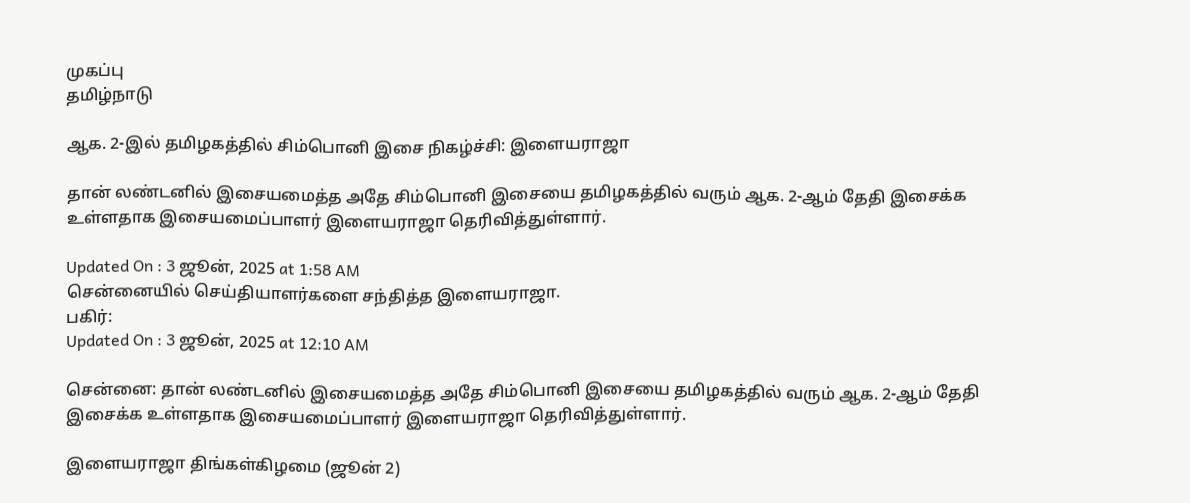முகப்பு
தமிழ்நாடு

ஆக. 2-இல் தமிழகத்தில் சிம்பொனி இசை நிகழ்ச்சி: இளையராஜா

தான் லண்டனில் இசையமைத்த அதே சிம்பொனி இசையை தமிழகத்தில் வரும் ஆக. 2-ஆம் தேதி இசைக்க உள்ளதாக இசையமைப்பாளர் இளையராஜா தெரிவித்துள்ளார்.

Updated On : 3 ஜூன், 2025 at 1:58 AM
சென்னையில் செய்தியாளர்களை சந்தித்த இளையராஜா.
பகிர்:
Updated On : 3 ஜூன், 2025 at 12:10 AM

சென்னை: தான் லண்டனில் இசையமைத்த அதே சிம்பொனி இசையை தமிழகத்தில் வரும் ஆக. 2-ஆம் தேதி இசைக்க உள்ளதாக இசையமைப்பாளர் இளையராஜா தெரிவித்துள்ளார்.

இளையராஜா திங்கள்கிழமை (ஜூன் 2)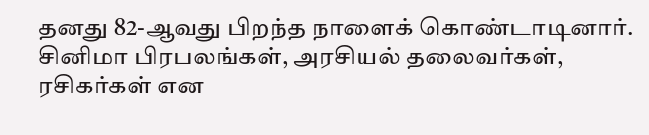தனது 82-ஆவது பிறந்த நாளைக் கொண்டாடினார். சினிமா பிரபலங்கள், அரசியல் தலைவர்கள், ரசிகர்கள் என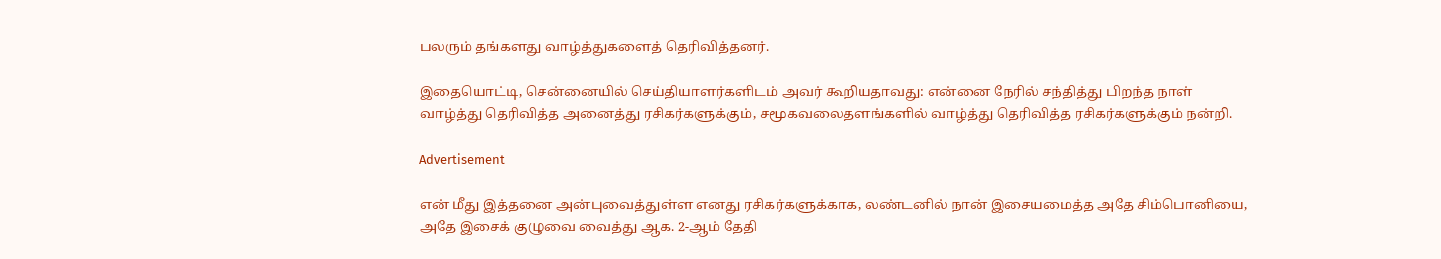பலரும் தங்களது வாழ்த்துகளைத் தெரிவித்தனர்.

இதையொட்டி, சென்னையில் செய்தியாளர்களிடம் அவர் கூறியதாவது: என்னை நேரில் சந்தித்து பிறந்த நாள் வாழ்த்து தெரிவித்த அனைத்து ரசிகர்களுக்கும், சமூகவலைதளங்களில் வாழ்த்து தெரிவித்த ரசிகர்களுக்கும் நன்றி.

Advertisement

என் மீது இத்தனை அன்புவைத்துள்ள எனது ரசிகர்களுக்காக, லண்டனில் நான் இசையமைத்த அதே சிம்பொனியை, அதே இசைக் குழுவை வைத்து ஆக. 2-ஆம் தேதி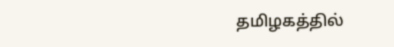தமிழகத்தில்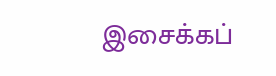இசைக்கப்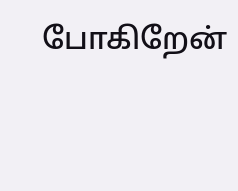போகிறேன்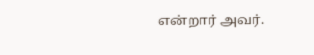என்றார் அவர்.